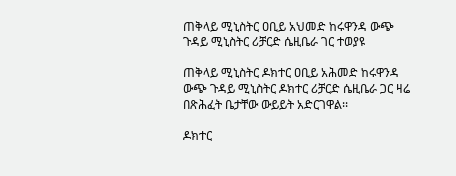ጠቅላይ ሚኒስትር ዐቢይ አህመድ ከሩዋንዳ ውጭ ጉዳይ ሚኒስትር ሪቻርድ ሴዚቤራ ገር ተወያዩ

ጠቅላይ ሚኒስትር ዶክተር ዐቢይ አሕመድ ከሩዋንዳ ውጭ ጉዳይ ሚኒስትር ዶክተር ሪቻርድ ሴዚቤራ ጋር ዛሬ በጽሕፈት ቤታቸው ውይይት አድርገዋል፡፡

ዶክተር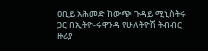ዐቢይ አሕመድ ከውጭ ጉዳይ ሚኒስትሩ ጋር በኢትዮ-ሩዋንዳ የሁለትዮሽ ትብብር ዙሪያ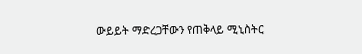ውይይት ማድረጋቸውን የጠቅላይ ሚኒስትር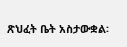ጽህፈት ቤት አስታውቋል፡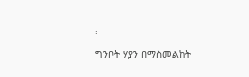፡

ግንቦት ሃያን በማስመልከት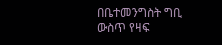በቤተመንግስት ግቢ ውስጥ የዛፍ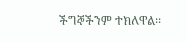ችግኞችንም ተክለዋል፡፡